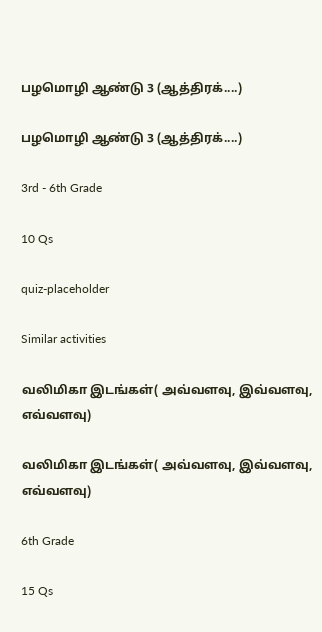பழமொழி ஆண்டு 3 (ஆத்திரக்....)

பழமொழி ஆண்டு 3 (ஆத்திரக்....)

3rd - 6th Grade

10 Qs

quiz-placeholder

Similar activities

வலிமிகா இடங்கள்( அவ்வளவு, இவ்வளவு, எவ்வளவு)

வலிமிகா இடங்கள்( அவ்வளவு, இவ்வளவு, எவ்வளவு)

6th Grade

15 Qs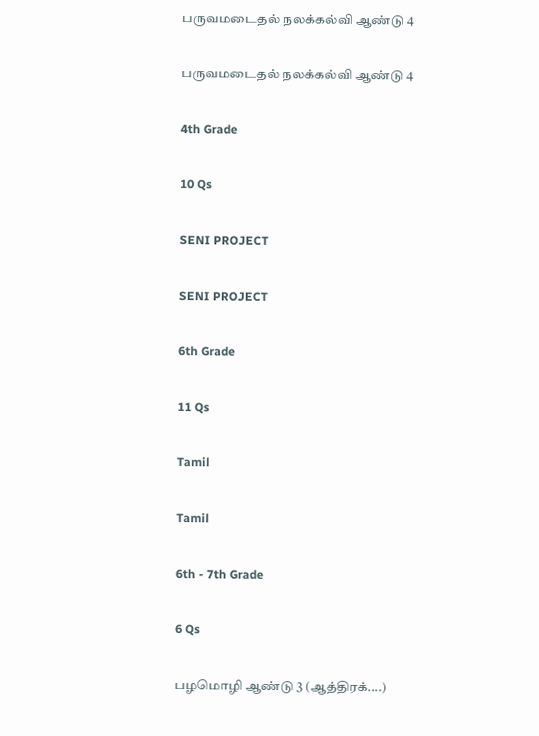பருவமடைதல் நலக்கல்வி ஆண்டு 4

பருவமடைதல் நலக்கல்வி ஆண்டு 4

4th Grade

10 Qs

SENI PROJECT

SENI PROJECT

6th Grade

11 Qs

Tamil

Tamil

6th - 7th Grade

6 Qs

பழமொழி ஆண்டு 3 (ஆத்திரக்....)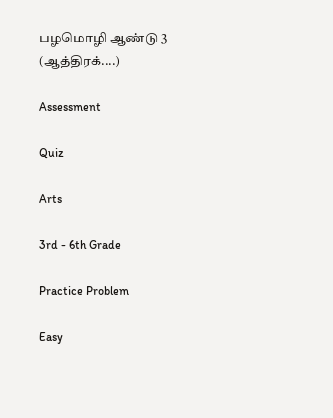பழமொழி ஆண்டு 3 (ஆத்திரக்....)

Assessment

Quiz

Arts

3rd - 6th Grade

Practice Problem

Easy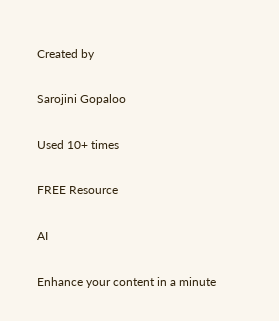Created by

Sarojini Gopaloo

Used 10+ times

FREE Resource

AI

Enhance your content in a minute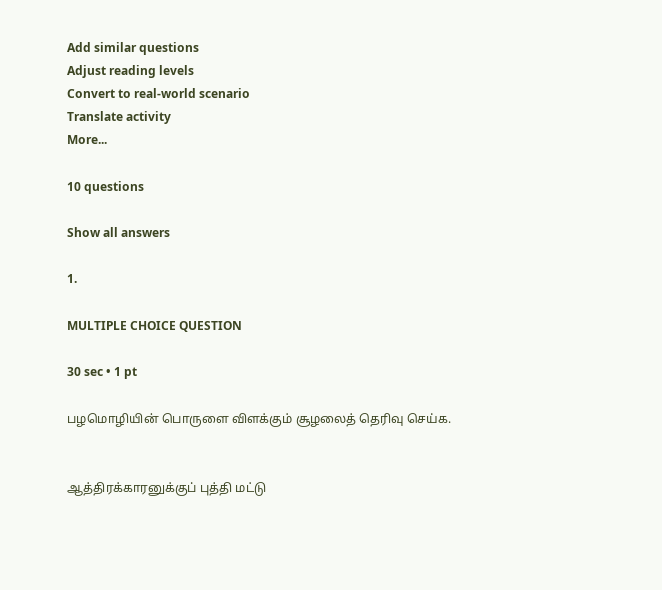Add similar questions
Adjust reading levels
Convert to real-world scenario
Translate activity
More...

10 questions

Show all answers

1.

MULTIPLE CHOICE QUESTION

30 sec • 1 pt

பழமொழியின் பொருளை விளக்கும் சூழலைத் தெரிவு செய்க.


ஆத்திரக்காரனுக்குப் புத்தி மட்டு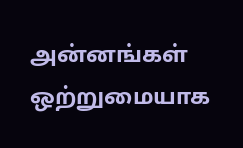அன்னங்கள் ஒற்றுமையாக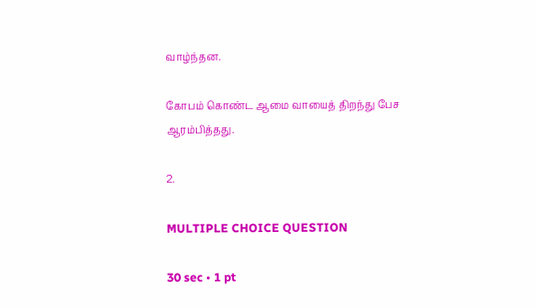வாழ்ந்தன.

கோபம் கொண்ட ஆமை வாயைத் திறந்து பேச ஆரம்பித்தது.

2.

MULTIPLE CHOICE QUESTION

30 sec • 1 pt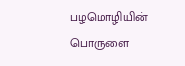பழமொழியின் பொருளை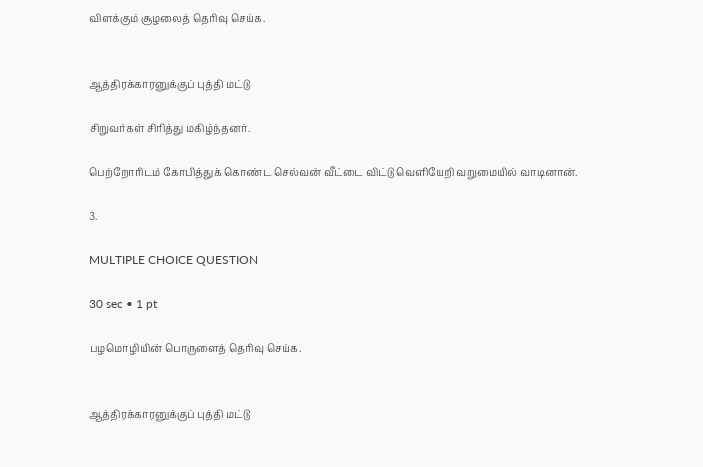விளக்கும் சூழலைத் தெரிவு செய்க.


ஆத்திரக்காரனுக்குப் புத்தி மட்டு

சிறுவர்கள் சிரித்து மகிழ்ந்தனர்.

பெற்றோரிடம் கோபித்துக் கொண்ட செல்வன் வீட்டை விட்டு வெளியேறி வறுமையில் வாடினான்.

3.

MULTIPLE CHOICE QUESTION

30 sec • 1 pt

பழமொழியின் பொருளைத் தெரிவு செய்க.


ஆத்திரக்காரனுக்குப் புத்தி மட்டு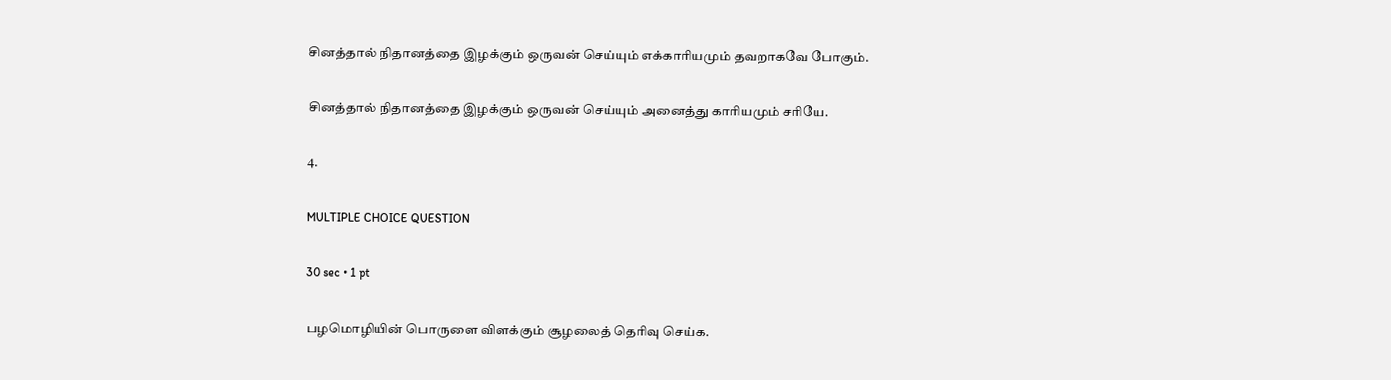சினத்தால் நிதானத்தை இழக்கும் ஒருவன் செய்யும் எக்காரியமும் தவறாகவே போகும்.

சினத்தால் நிதானத்தை இழக்கும் ஒருவன் செய்யும் அனைத்து காரியமும் சரியே.

4.

MULTIPLE CHOICE QUESTION

30 sec • 1 pt

பழமொழியின் பொருளை விளக்கும் சூழலைத் தெரிவு செய்க.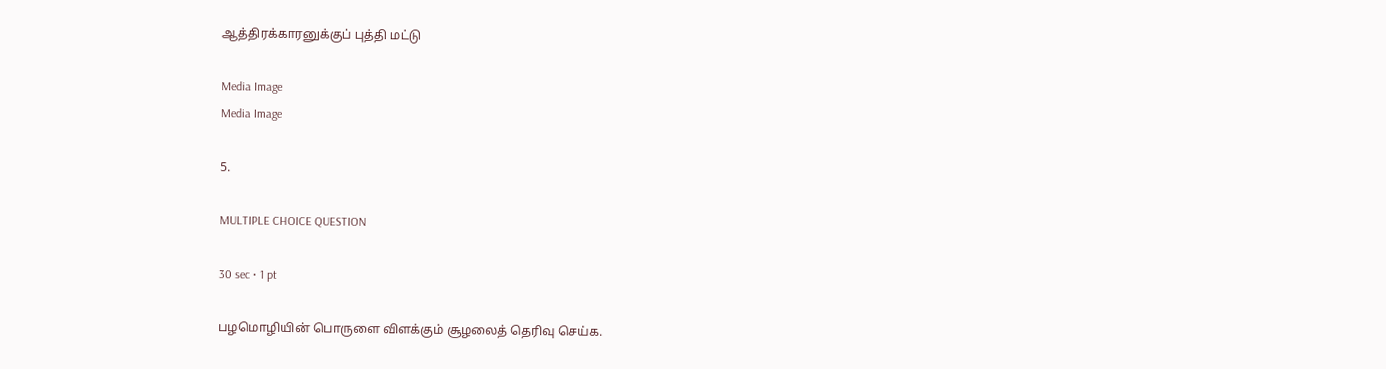ஆத்திரக்காரனுக்குப் புத்தி மட்டு

Media Image
Media Image

5.

MULTIPLE CHOICE QUESTION

30 sec • 1 pt

பழமொழியின் பொருளை விளக்கும் சூழலைத் தெரிவு செய்க.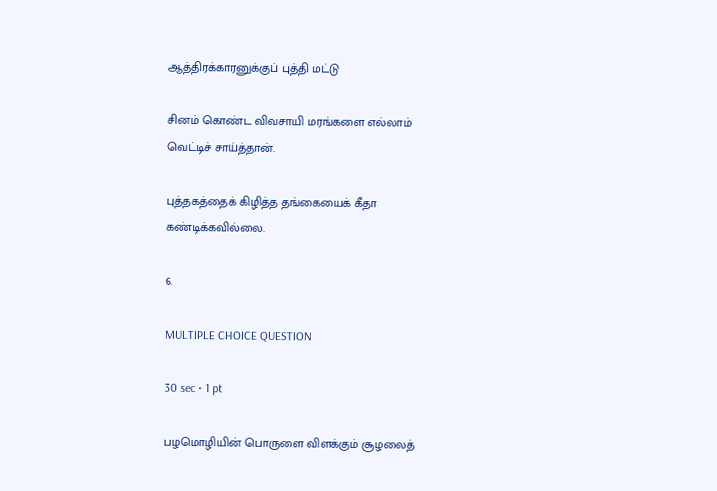ஆத்திரக்காரனுக்குப் புத்தி மட்டு

சினம் கொண்ட விவசாயி மரங்களை எல்லாம் வெட்டிச் சாய்த்தான்.

புத்தகத்தைக் கிழித்த தங்கையைக் கீதா கண்டிக்கவில்லை.

6.

MULTIPLE CHOICE QUESTION

30 sec • 1 pt

பழமொழியின் பொருளை விளக்கும் சூழலைத்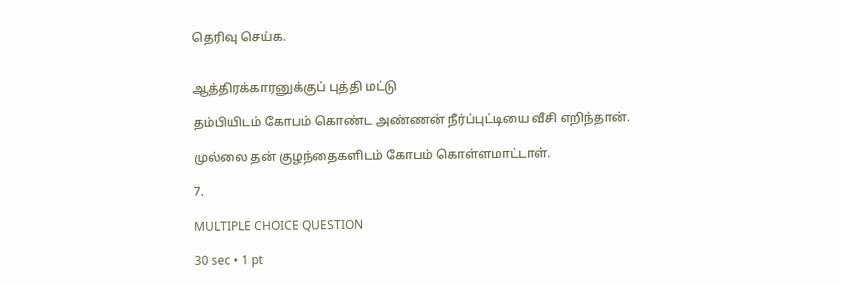தெரிவு செய்க.


ஆத்திரக்காரனுக்குப் புத்தி மட்டு

தம்பியிடம் கோபம் கொண்ட அண்ணன் நீர்ப்புட்டியை வீசி எறிந்தான்.

முல்லை தன் குழந்தைகளிடம் கோபம் கொள்ளமாட்டாள்.

7.

MULTIPLE CHOICE QUESTION

30 sec • 1 pt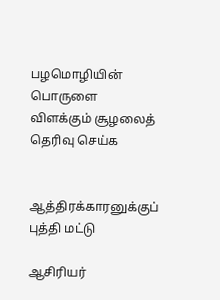பழமொழியின் பொருளை விளக்கும் சூழலைத் தெரிவு செய்க


ஆத்திரக்காரனுக்குப் புத்தி மட்டு

ஆசிரியர்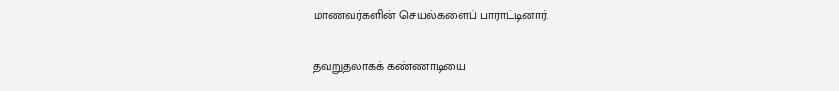மாணவர்களின் செயல்களைப் பாராட்டினார்.

தவறுதலாகக் கண்ணாடியை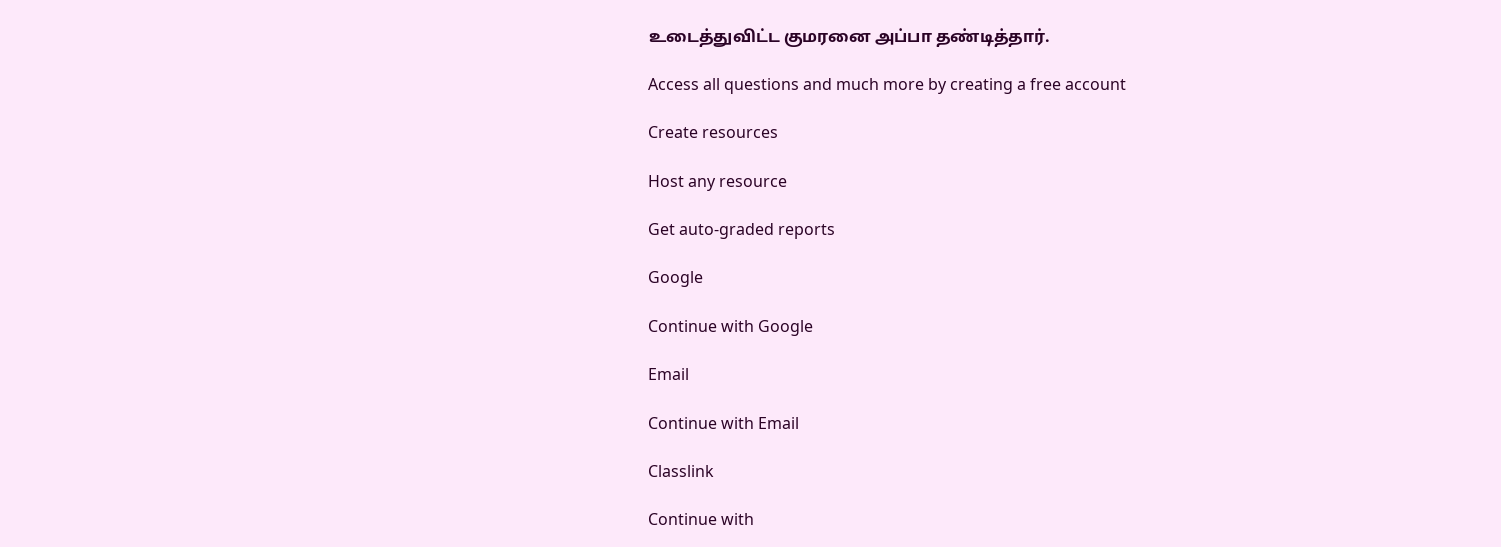உடைத்துவிட்ட குமரனை அப்பா தண்டித்தார்.

Access all questions and much more by creating a free account

Create resources

Host any resource

Get auto-graded reports

Google

Continue with Google

Email

Continue with Email

Classlink

Continue with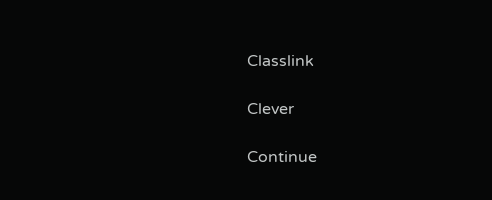Classlink

Clever

Continue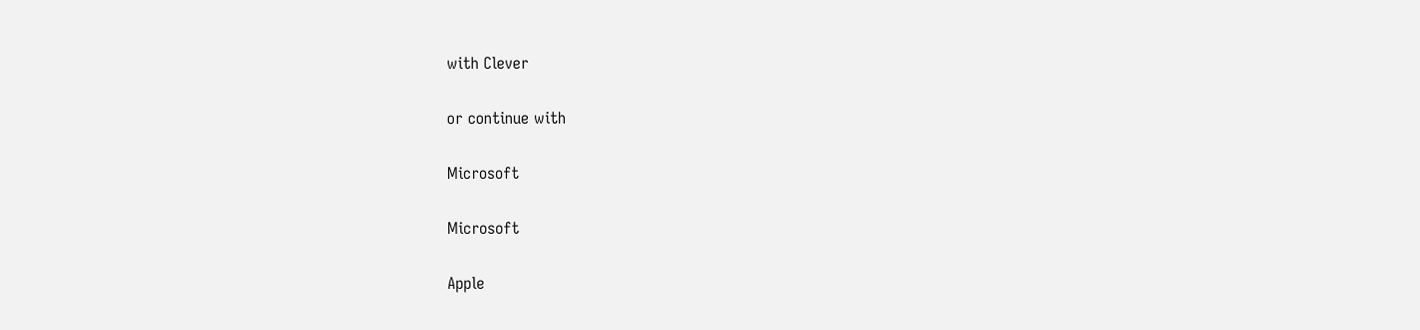with Clever

or continue with

Microsoft

Microsoft

Apple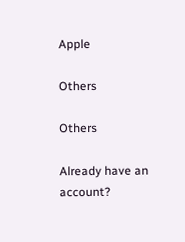Apple

Others

Others

Already have an account?